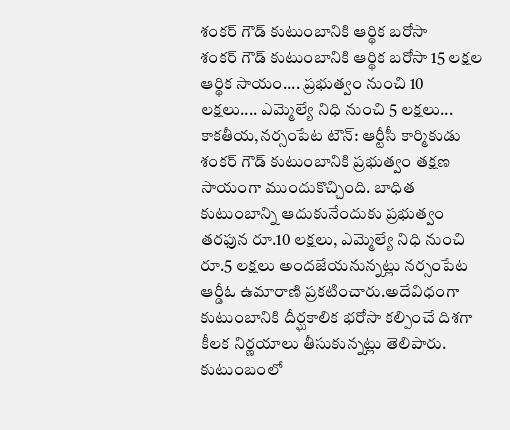శంకర్ గౌడ్ కుటుంబానికి ఆర్థిక బరోసా
శంకర్ గౌడ్ కుటుంబానికి ఆర్థిక బరోసా 15 లక్షల ఆర్థిక సాయం.... ప్రభుత్వం నుంచి 10 లక్షలు.... ఎమ్మెల్యే నిధి నుంచి 5 లక్షలు... కాకతీయ,నర్సంపేట టౌన్: ఆర్టీసీ కార్మికుడు శంకర్ గౌడ్ కుటుంబానికి ప్రభుత్వం తక్షణ సాయంగా ముందుకొచ్చింది. బాధిత కుటుంబాన్ని ఆదుకునేందుకు ప్రభుత్వం తరఫున రూ.10 లక్షలు, ఎమ్మెల్యే నిధి నుంచి రూ.5 లక్షలు అందజేయనున్నట్లు నర్సంపేట ఆర్డీఓ ఉమారాణి ప్రకటించారు.అదేవిధంగా కుటుంబానికి దీర్ఘకాలిక భరోసా కల్పించే దిశగా కీలక నిర్ణయాలు తీసుకున్నట్లు తెలిపారు. కుటుంబంలో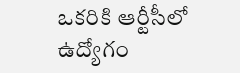ఒకరికి ఆర్టీసీలో ఉద్యోగం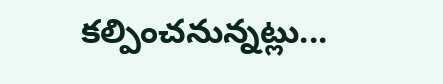కల్పించనున్నట్లు...